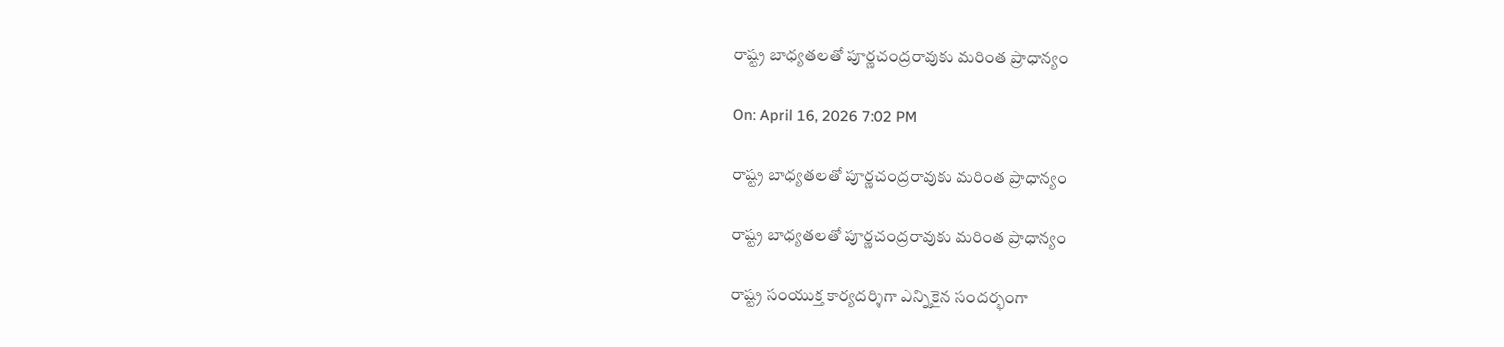రాష్ట్ర బాధ్యతలతో పూర్ణచంద్రరావుకు మరింత ప్రాధాన్యం

On: April 16, 2026 7:02 PM

రాష్ట్ర బాధ్యతలతో పూర్ణచంద్రరావుకు మరింత ప్రాధాన్యం

రాష్ట్ర బాధ్యతలతో పూర్ణచంద్రరావుకు మరింత ప్రాధాన్యం

రాష్ట్ర సంయుక్త కార్యదర్శిగా ఎన్నికైన సందర్భంగా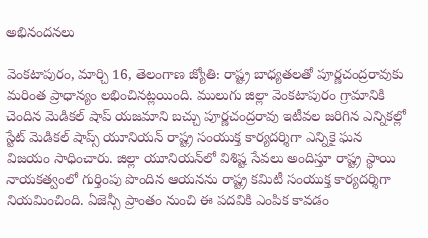అభినందనలు

వెంకటాపురం, మార్చి 16, తెలంగాణ జ్యోతి: రాష్ట్ర బాధ్యతలతో పూర్ణచంద్రరావుకు మరింత ప్రాధాన్యం లభించినట్లయింది. ములుగు జిల్లా వెంకటాపురం గ్రామానికి చెందిన మెడికల్ షాప్ యజమాని బచ్చు పూర్ణచంద్రరావు ఇటీవల జరిగిన ఎన్నికల్లో స్టేట్ మెడికల్ షాప్స్ యూనియన్ రాష్ట్ర సంయుక్త కార్యదర్శిగా ఎన్నికై ఘన విజయం సాధించారు. జిల్లా యూనియన్‌లో విశిష్ట సేవలు అందిస్తూ రాష్ట్ర స్థాయి నాయకత్వంలో గుర్తింపు పొందిన ఆయనను రాష్ట్ర కమిటీ సంయుక్త కార్యదర్శిగా నియమించింది. ఏజెన్సీ ప్రాంతం నుంచి ఈ పదవికి ఎంపిక కావడం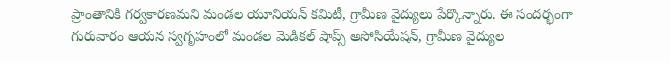ప్రాంతానికి గర్వకారణమని మండల యూనియన్ కమిటీ, గ్రామీణ వైద్యులు పేర్కొన్నారు. ఈ సందర్భంగా గురువారం ఆయన స్వగృహంలో మండల మెడికల్ షాప్స్ అసోసియేషన్, గ్రామీణ వైద్యుల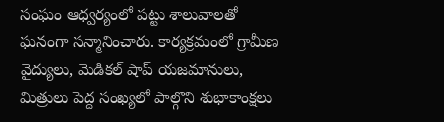సంఘం ఆధ్వర్యంలో పట్టు శాలువాలతో ఘనంగా సన్మానించారు. కార్యక్రమంలో గ్రామీణ వైద్యులు, మెడికల్ షాప్ యజమానులు, మిత్రులు పెద్ద సంఖ్యలో పాల్గొని శుభాకాంక్షలు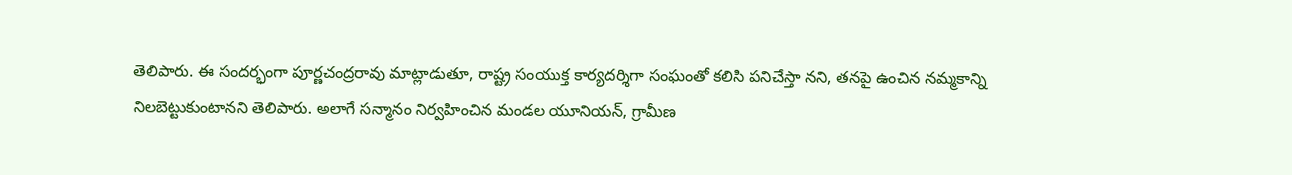తెలిపారు. ఈ సందర్భంగా పూర్ణచంద్రరావు మాట్లాడుతూ, రాష్ట్ర సంయుక్త కార్యదర్శిగా సంఘంతో కలిసి పనిచేస్తా నని, తనపై ఉంచిన నమ్మకాన్ని నిలబెట్టుకుంటానని తెలిపారు. అలాగే సన్మానం నిర్వహించిన మండల యూనియన్, గ్రామీణ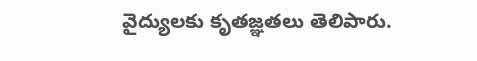వైద్యులకు కృతజ్ఞతలు తెలిపారు.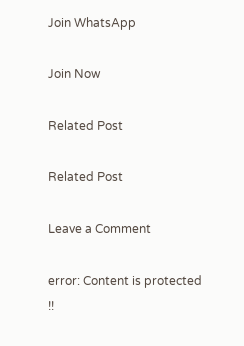Join WhatsApp

Join Now

Related Post

Related Post

Leave a Comment

error: Content is protected !!